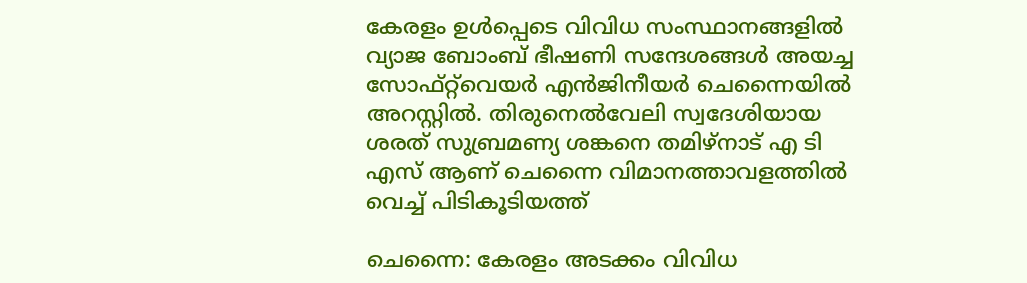കേരളം ഉൾപ്പെടെ വിവിധ സംസ്ഥാനങ്ങളിൽ വ്യാജ ബോംബ് ഭീഷണി സന്ദേശങ്ങൾ അയച്ച സോഫ്റ്റ്‌വെയർ എൻജിനീയർ ചെന്നൈയിൽ അറസ്റ്റിൽ. തിരുനെൽവേലി സ്വദേശിയായ ശരത് സുബ്രമണ്യ ശങ്കനെ തമിഴ്നാട് എ ടി എസ് ആണ് ചെന്നൈ വിമാനത്താവളത്തിൽ വെച്ച് പിടികൂടിയത്ത്

ചെന്നൈ: കേരളം അടക്കം വിവിധ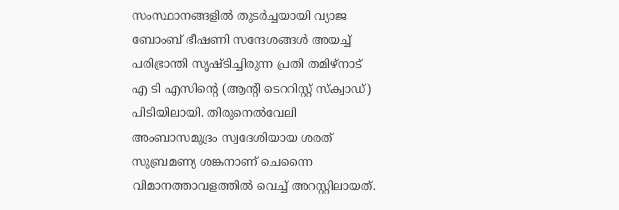സംസ്ഥാനങ്ങളിൽ തുടർച്ചയായി വ്യാജ ബോംബ് ഭീഷണി സന്ദേശങ്ങൾ അയച്ച് പരിഭ്രാന്തി സൃഷ്ടിച്ചിരുന്ന പ്രതി തമിഴ്നാട് എ ടി എസിന്റെ (ആന്റി ടെററിസ്റ്റ് സ്‌ക്വാഡ്) പിടിയിലായി. തിരുനെൽവേലി അംബാസമുദ്രം സ്വദേശിയായ ശരത് സുബ്രമണ്യ ശങ്കനാണ് ചെന്നൈ വിമാനത്താവളത്തിൽ വെച്ച് അറസ്റ്റിലായത്.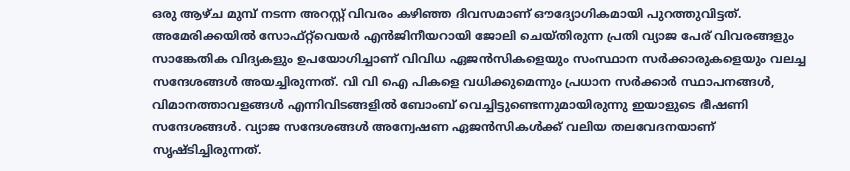ഒരു ആഴ്ച മുമ്പ് നടന്ന അറസ്റ്റ് വിവരം കഴിഞ്ഞ ദിവസമാണ് ഔദ്യോഗികമായി പുറത്തുവിട്ടത്. അമേരിക്കയിൽ സോഫ്റ്റ്‌വെയർ എൻജിനീയറായി ജോലി ചെയ്തിരുന്ന പ്രതി വ്യാജ പേര് വിവരങ്ങളും സാങ്കേതിക വിദ്യകളും ഉപയോഗിച്ചാണ് വിവിധ ഏജൻസികളെയും സംസ്ഥാന സർക്കാരുകളെയും വലച്ച സന്ദേശങ്ങൾ അയച്ചിരുന്നത്. വി വി ഐ പികളെ വധിക്കുമെന്നും പ്രധാന സർക്കാർ സ്ഥാപനങ്ങൾ, വിമാനത്താവളങ്ങൾ എന്നിവിടങ്ങളിൽ ബോംബ് വെച്ചിട്ടുണ്ടെന്നുമായിരുന്നു ഇയാളുടെ ഭീഷണി സന്ദേശങ്ങൾ. വ്യാജ സന്ദേശങ്ങൾ അന്വേഷണ ഏജൻസികൾക്ക് വലിയ തലവേദനയാണ് സൃഷ്ടിച്ചിരുന്നത്.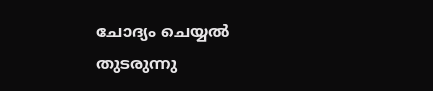ചോദ്യം ചെയ്യൽ തുടരുന്നു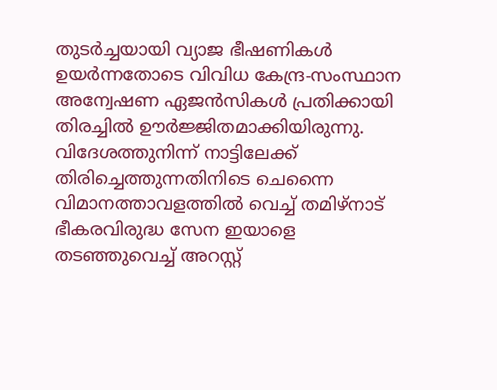തുടർച്ചയായി വ്യാജ ഭീഷണികൾ ഉയർന്നതോടെ വിവിധ കേന്ദ്ര-സംസ്ഥാന അന്വേഷണ ഏജൻസികൾ പ്രതിക്കായി തിരച്ചിൽ ഊർജ്ജിതമാക്കിയിരുന്നു. വിദേശത്തുനിന്ന് നാട്ടിലേക്ക് തിരിച്ചെത്തുന്നതിനിടെ ചെന്നൈ വിമാനത്താവളത്തിൽ വെച്ച് തമിഴ്നാട് ഭീകരവിരുദ്ധ സേന ഇയാളെ തടഞ്ഞുവെച്ച് അറസ്റ്റ്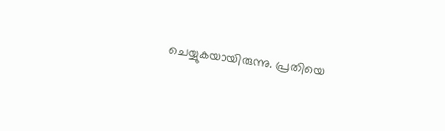ചെയ്യുകയായിരുന്നു. പ്രതിയെ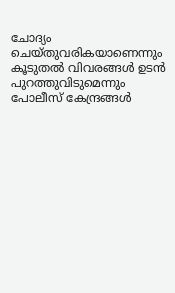ചോദ്യം ചെയ്തുവരികയാണെന്നും കൂടുതൽ വിവരങ്ങൾ ഉടൻ പുറത്തുവിടുമെന്നും പോലീസ് കേന്ദ്രങ്ങൾ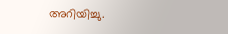അറിയിച്ചു.